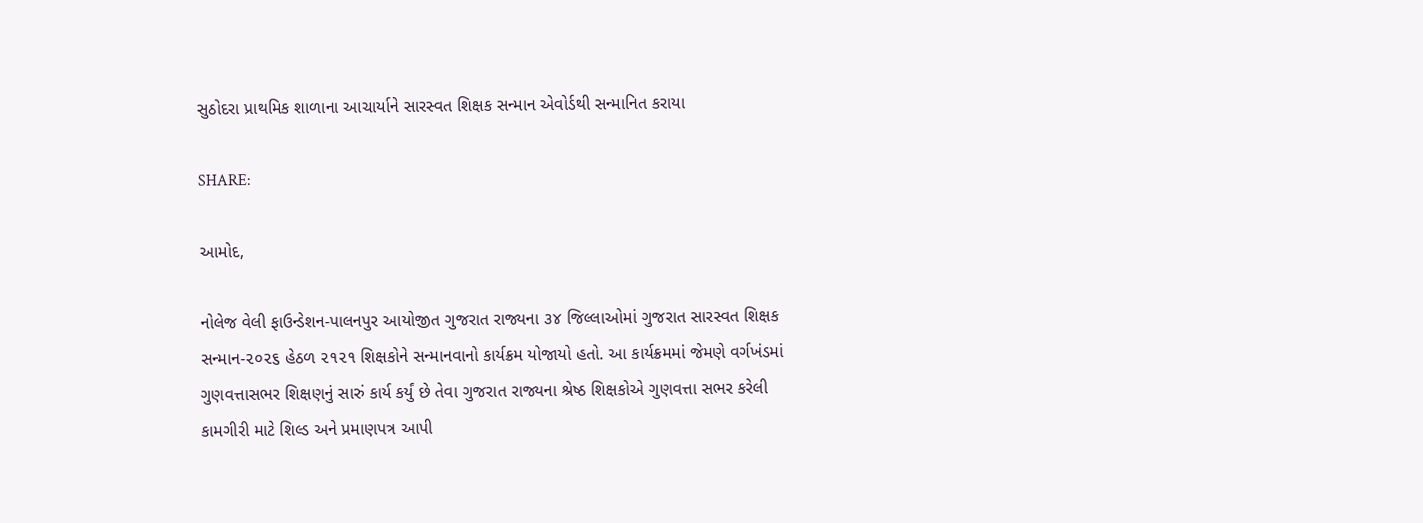સુઠોદરા પ્રાથમિક શાળાના આચાર્યાને સારસ્વત શિક્ષક સન્માન એવોર્ડથી સન્માનિત કરાયા

SHARE:

આમોદ,

નોલેજ વેલી ફાઉન્ડેશન-પાલનપુર આયોજીત ગુજરાત રાજ્યના ૩૪ જિલ્લાઓમાં ગુજરાત સારસ્વત શિક્ષક સન્માન-૨૦૨૬ હેઠળ ૨૧૨૧ શિક્ષકોને સન્માનવાનો કાર્યક્રમ યોજાયો હતો. આ કાર્યક્રમમાં જેમણે વર્ગખંડમાં ગુણવત્તાસભર શિક્ષણનું સારું કાર્ય કર્યું છે તેવા ગુજરાત રાજ્યના શ્રેષ્ઠ શિક્ષકોએ ગુણવત્તા સભર કરેલી કામગીરી માટે શિલ્ડ અને પ્રમાણપત્ર આપી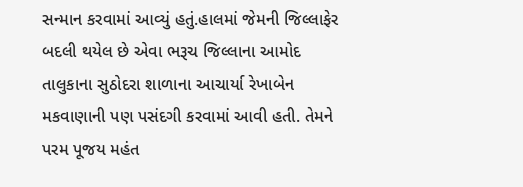સન્માન કરવામાં આવ્યું હતું.હાલમાં જેમની જિલ્લાફેર બદલી થયેલ છે એવા ભરૂચ જિલ્લાના આમોદ તાલુકાના સુઠોદરા શાળાના આચાર્યા રેખાબેન મકવાણાની પણ પસંદગી કરવામાં આવી હતી. તેમને પરમ પૂજય મહંત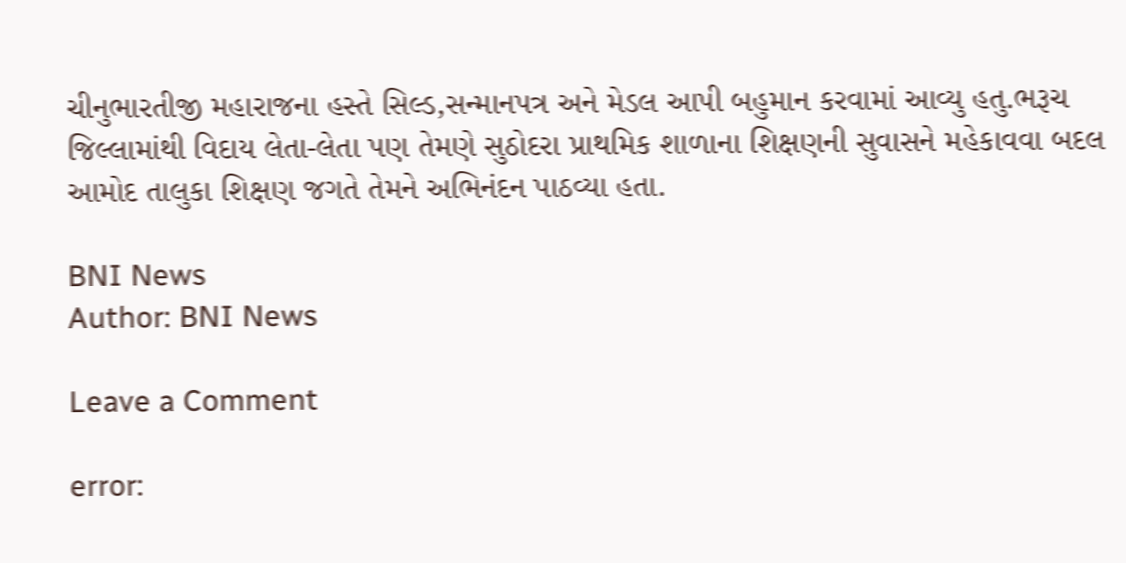ચીનુભારતીજી મહારાજના હસ્તે સિલ્ડ,સન્માનપત્ર અને મેડલ આપી બહુમાન કરવામાં આવ્યુ હતુ.ભરૂચ જિલ્લામાંથી વિદાય લેતા-લેતા પણ તેમણે સુઠોદરા પ્રાથમિક શાળાના શિક્ષણની સુવાસને મહેકાવવા બદલ આમોદ તાલુકા શિક્ષણ જગતે તેમને અભિનંદન પાઠવ્યા હતા.

BNI News
Author: BNI News

Leave a Comment

error: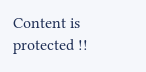Content is protected !!